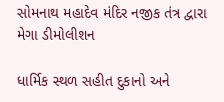સોમનાથ મહાદેવ મંદિર નજીક તંત્ર દ્વારા મેગા ડીમોલીશન

ધાર્મિક સ્થળ સહીત દુકાનો અને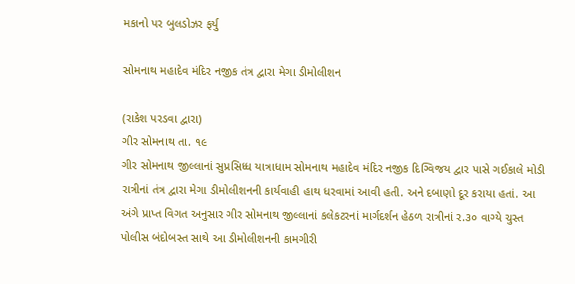મકાનો પર બુલડોઝર ફર્યુ

સોમનાથ મહાદેવ મંદિર નજીક તંત્ર દ્વારા મેગા ડીમોલીશન

(રાકેશ પરડવા દ્વારા)
ગીર સોમનાથ તા. ૧૯
ગીર સોમનાથ જીલ્લાનાં સુપ્રસિધ્ધ યાત્રાધામ સોમનાથ મહાદેવ મંદિર નજીક દિગ્વિજય દ્વાર પાસે ગઈકાલે મોડી રાત્રીનાં તંત્ર દ્વારા મેગા ડીમોલીશનની કાર્યવાહી હાથ ધરવામાં આવી હતી. અને દબાણો દૂર કરાયા હતાં. આ અંગે પ્રાપ્ત વિગત અનુસાર ગીર સોમનાથ જીલ્લાનાં કલેકટરનાં માર્ગદર્શન હેઠળ રાત્રીનાં ર.૩૦ વાગ્યે ચુસ્ત પોલીસ બંદોબસ્ત સાથે આ ડીમોલીશનની કામગીરી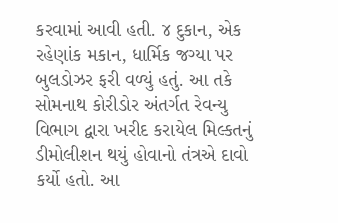કરવામાં આવી હતી. ૪ દુકાન, એક રહેણાંક મકાન, ધાર્મિક જગ્યા પર બુલડોઝર ફરી વળ્યું હતું. આ તકે સોમનાથ કોરીડોર અંતર્ગત રેવન્યુ વિભાગ દ્વારા ખરીદ કરાયેલ મિલ્કતનું ડીમોલીશન થયું હોવાનો તંત્રએ દાવો કર્યો હતો. આ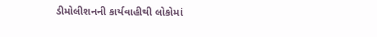ડીમોલીશનની કાર્યવાહીથી લોકોમાં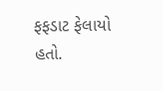ફફડાટ ફેલાયો હતો.